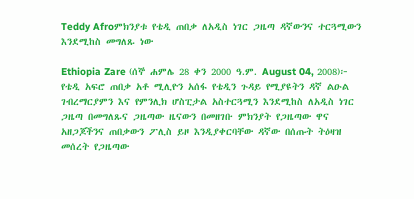Teddy Afroምክንያቱ የቴዲ ጠበቃ ለአዲስ ነገር ጋዜጣ ዳኛውንና ተርጓሚውን እንደሚከስ መግለጹ ነው

Ethiopia Zare (ሰኞ ሐምሌ 28 ቀን 2000 ዓ.ም. August 04, 2008)፦ የቴዲ አፍሮ ጠበቃ አቶ ሚሊዮን አሰፋ የቴዲን ጉዳይ የሚያዩትን ዳኛ ልዑል ገብረማርያምን እና የምንሊክ ሆስፒታል አስተርጓሚን እንደሚከስ ለአዲስ ነገር ጋዜጣ በመግለጹና ጋዜጣው ዜናውን በመዘገቡ ምክንያት የጋዜጣው ዋና አዘጋጆችንና ጠበቃውን ፖሊስ ይዞ እንዲያቀርባቸው ዳኛው በሰጡት ትዕዛዝ መሰረት የጋዜጣው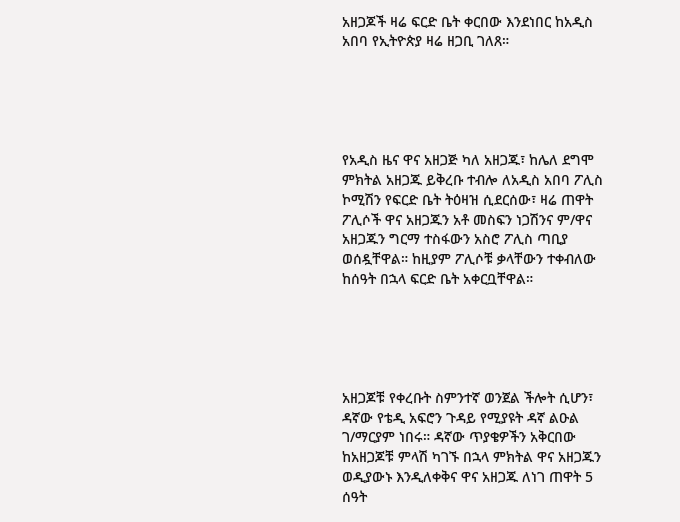አዘጋጆች ዛሬ ፍርድ ቤት ቀርበው እንደነበር ከአዲስ አበባ የኢትዮጵያ ዛሬ ዘጋቢ ገለጸ።





የአዲስ ዜና ዋና አዘጋጅ ካለ አዘጋጁ፣ ከሌለ ደግሞ ምክትል አዘጋጁ ይቅረቡ ተብሎ ለአዲስ አበባ ፖሊስ ኮሚሽን የፍርድ ቤት ትዕዛዝ ሲደርሰው፣ ዛሬ ጠዋት ፖሊሶች ዋና አዘጋጁን አቶ መስፍን ነጋሽንና ም/ዋና አዘጋጁን ግርማ ተስፋውን አስሮ ፖሊስ ጣቢያ ወሰዷቸዋል። ከዚያም ፖሊሶቹ ቃላቸውን ተቀብለው ከሰዓት በኋላ ፍርድ ቤት አቀርቧቸዋል።





አዘጋጆቹ የቀረቡት ስምንተኛ ወንጀል ችሎት ሲሆን፣ ዳኛው የቴዲ አፍሮን ጉዳይ የሚያዩት ዳኛ ልዑል ገ/ማርያም ነበሩ። ዳኛው ጥያቄዎችን አቅርበው ከአዘጋጆቹ ምላሽ ካገኙ በኋላ ምክትል ዋና አዘጋጁን ወዲያውኑ እንዲለቀቅና ዋና አዘጋጁ ለነገ ጠዋት 5 ሰዓት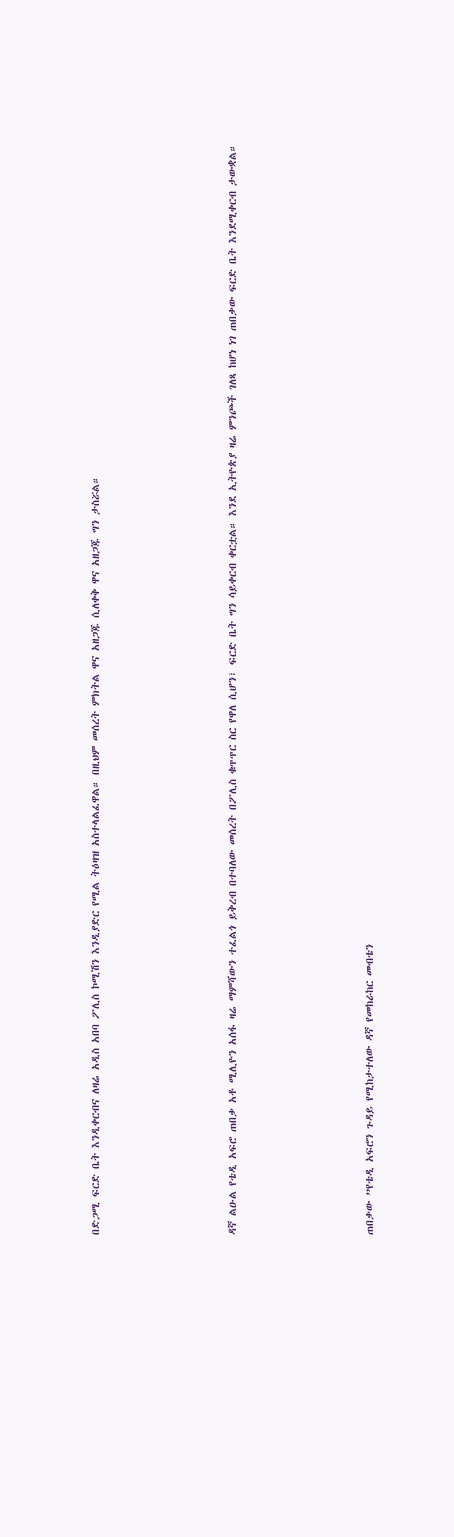በድጋሚ ፍርድ ቤት እንዲቀርብና ለዛሬ አዲስ አበባ ፖሊስ ኮሚሽን እንዲያድር የሚል ትዕዛዝ አስተላልፈዋል። በዚህም መሰረት ምክትል ዋና አዘጋጁ ሲለቀቅ ዋና አዘጋጁ ግን ታስሯል።





ዳኛ ልዑል የቴዲ አፍሮ ጠበቃ አቶ ሚሊዮን አሰፋ ዛሬ ማምሻውን ተፈልጎ ይቅረብ በተባለው መሰረት በፖሊስ ቁጥጥር ስር የዋለ ሲሆን፣ ፍርድ ቤት ግን ሳይቀርብ ቀርቷል። እንደ ኢትዮጵያ ዛሬ ምንጮች ገለጻ ከሆነ ነገ ጠበቃው ፍርድ ቤት እንደሚቀርብ ታውቋል።





ጠበቃው ”የቴዲ አፍሮን ጉዳይ የሚከታተለው ዳኛ የመከራከር መብቴን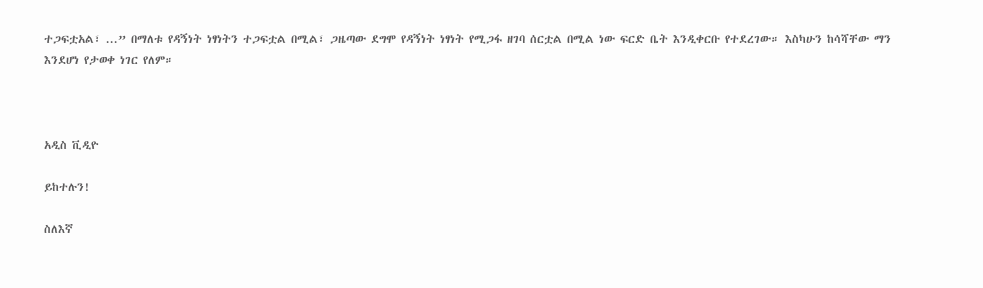ተጋፍቷአል፣ ...” በማለቱ የዳኝነት ነፃነትን ተጋፍቷል በሚል፣ ጋዜጣው ደግሞ የዳኝነት ነፃነት የሚጋፋ ዘገባ ሰርቷል በሚል ነው ፍርድ ቤት እንዲቀርቡ የተደረገው። እስካሁን ከሳሻቸው ማን እንደሆነ የታወቀ ነገር የለም።



አዲስ ቪዲዮ

ይከተሉን!

ስለእኛ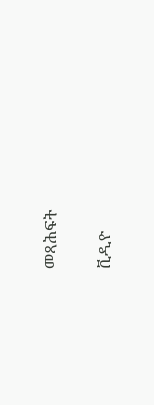መጻሕፍት

ቪዲዮ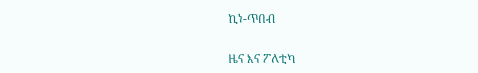ኪነ-ጥበብ

ዜና እና ፖለቲካ